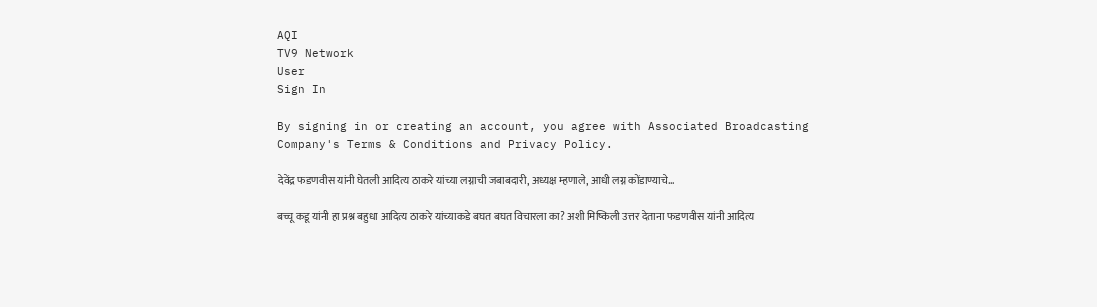AQI
TV9 Network
User
Sign In

By signing in or creating an account, you agree with Associated Broadcasting Company's Terms & Conditions and Privacy Policy.

देवेंद्र फडणवीस यांनी घेतली आदित्य ठाकरे यांच्या लग्नाची जबाबदारी, अध्यक्ष म्हणाले, आधी लग्न कोंडाण्याचे…

बच्चू कडू यांनी हा प्रश्न बहुधा आदित्य ठाकरे यांच्याकडे बघत बघत विचारला का? अशी मिष्किली उत्तर देताना फडणवीस यांनी आदित्य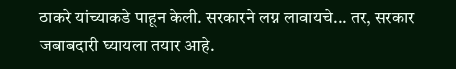ठाकरे यांच्याकडे पाहून केली. सरकारने लग्न लावायचे... तर, सरकार जबाबदारी घ्यायला तयार आहे.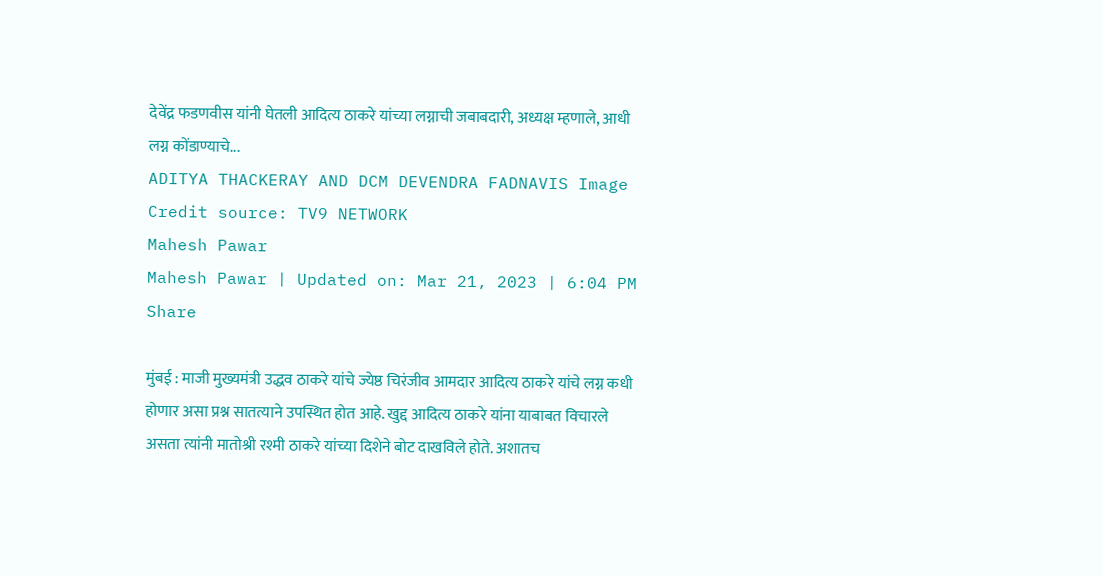देवेंद्र फडणवीस यांनी घेतली आदित्य ठाकरे यांच्या लग्नाची जबाबदारी, अध्यक्ष म्हणाले, आधी लग्न कोंडाण्याचे...
ADITYA THACKERAY AND DCM DEVENDRA FADNAVIS Image Credit source: TV9 NETWORK
Mahesh Pawar
Mahesh Pawar | Updated on: Mar 21, 2023 | 6:04 PM
Share

मुंबई : माजी मुख्यमंत्री उद्धव ठाकरे यांचे ज्येष्ठ चिरंजीव आमदार आदित्य ठाकरे यांचे लग्न कधी होणार असा प्रश्न सातत्याने उपस्थित होत आहे. खुद्द आदित्य ठाकरे यांना याबाबत विचारले असता त्यांनी मातोश्री रश्मी ठाकरे यांच्या दिशेने बोट दाखविले होते. अशातच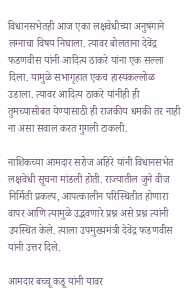विधानसभेतही आज एका लक्षवेधीच्या अनुषंगाने लग्नाचा विषय निघाला. त्यावर बोलताना देवेंद्र फडणवीस यांनी आदित्य ठाकरे यांना एक सल्ला दिला. यामुळे सभागृहात एकच हास्यकल्लोळ उडाला. त्यावर आदित्य ठाकरे यांनीही ही तुमच्यासोबत येण्यासाठी ही राजकीय धमकी तर नाही ना असा सवाल करत गुगली टाकली.

नाशिकच्या आमदार सरोज अहिरे यांनी विधानसभेत लक्षवेधी सूचना मांडली होती. राज्यातील जुने वीज निर्मिती प्रकल्प, आपत्कालीन परिस्थितीत होणारा वापर आणि त्यामुळे उद्भवणारे प्रश्न असे प्रश्न त्यांनी उपस्थित केले. त्याला उपमुख्यमंत्री देवेंद्र फडणवीस यांनी उत्तर दिले.

आमदार बच्चू कडू यांनी यावर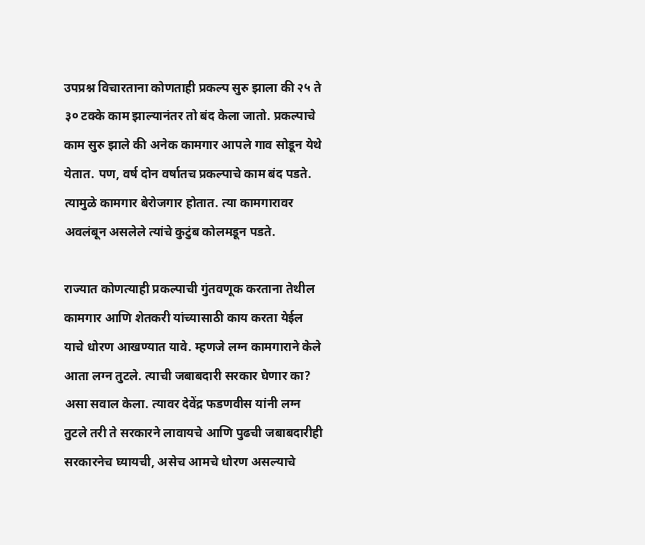उपप्रश्न विचारताना कोणताही प्रकल्प सुरु झाला की २५ ते ३० टक्के काम झाल्यानंतर तो बंद केला जातो. प्रकल्पाचे काम सुरु झाले की अनेक कामगार आपले गाव सोडून येथे येतात. पण, वर्ष दोन वर्षातच प्रकल्पाचे काम बंद पडते. त्यामुळे कामगार बेरोजगार होतात. त्या कामगारावर अवलंबून असलेले त्यांचे कुटुंब कोलमडून पडते.

राज्यात कोणत्याही प्रकल्पाची गुंतवणूक करताना तेथील कामगार आणि शेतकरी यांच्यासाठी काय करता येईल याचे धोरण आखण्यात यावे. म्हणजे लग्न कामगाराने केले आता लग्न तुटले. त्याची जबाबदारी सरकार घेणार का? असा सवाल केला. त्यावर देवेंद्र फडणवीस यांनी लग्न तुटले तरी ते सरकारने लावायचे आणि पुढची जबाबदारीही सरकारनेच घ्यायची, असेच आमचे धोरण असल्याचे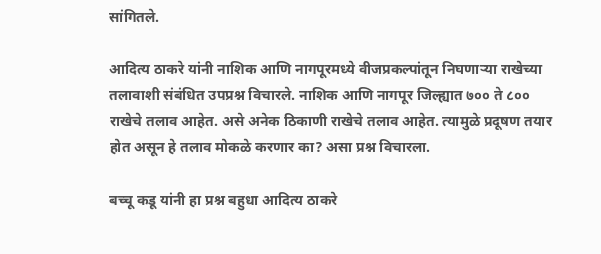सांगितले.

आदित्य ठाकरे यांनी नाशिक आणि नागपूरमध्ये वीजप्रकल्पांतून निघणाऱ्या राखेच्या तलावाशी संबंधित उपप्रश्न विचारले. नाशिक आणि नागपूर जिल्ह्यात ७०० ते ८०० राखेचे तलाव आहेत. असे अनेक ठिकाणी राखेचे तलाव आहेत. त्यामुळे प्रदूषण तयार होत असून हे तलाव मोकळे करणार का? असा प्रश्न विचारला.

बच्चू कडू यांनी हा प्रश्न बहुधा आदित्य ठाकरे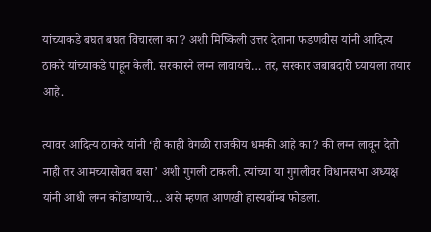यांच्याकडे बघत बघत विचारला का? अशी मिष्किली उत्तर देताना फडणवीस यांनी आदित्य ठाकरे यांच्याकडे पाहून केली. सरकारने लग्न लावायचे… तर, सरकार जबाबदारी घ्यायला तयार आहे.

त्यावर आदित्य ठाकरे यांनी ‘ही काही वेगळी राजकीय धमकी आहे का? की लग्न लावून देतो नाही तर आमच्यासोबत बसा’ अशी गुगली टाकली. त्यांच्या या गुगलीवर विधानसभा अध्यक्ष यांनी आधी लग्न कोंडाण्याचे… असे म्हणत आणखी हास्यबॉम्ब फोडला.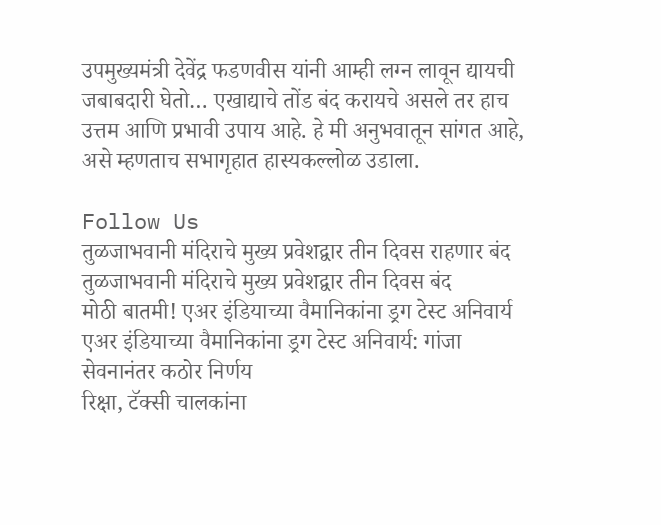उपमुख्यमंत्री देवेंद्र फडणवीस यांनी आम्ही लग्न लावून द्यायची जबाबदारी घेतो… एखाद्याचे तोंड बंद करायचे असले तर हाच उत्तम आणि प्रभावी उपाय आहे. हे मी अनुभवातून सांगत आहे, असे म्हणताच सभागृहात हास्यकल्लोळ उडाला.

Follow Us
तुळजाभवानी मंदिराचे मुख्य प्रवेशद्वार तीन दिवस राहणार बंद
तुळजाभवानी मंदिराचे मुख्य प्रवेशद्वार तीन दिवस बंद
मोठी बातमी! एअर इंडियाच्या वैमानिकांना ड्रग टेस्ट अनिवार्य
एअर इंडियाच्या वैमानिकांना ड्रग टेस्ट अनिवार्य: गांजा सेवनानंतर कठोर निर्णय
रिक्षा, टॅक्सी चालकांना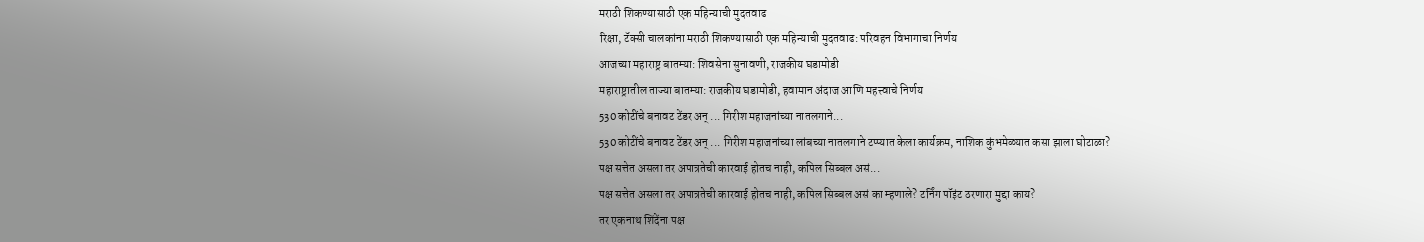मराठी शिकण्यासाठी एक महिन्याची मुदतवाढ
रिक्षा, टॅक्सी चालकांना मराठी शिकण्यासाठी एक महिन्याची मुदतवाढ: परिवहन विभागाचा निर्णय
आजच्या महाराष्ट्र बातम्या: शिवसेना सुनावणी, राजकीय घडामोडी
महाराष्ट्रातील ताज्या बातम्या: राजकीय घडामोडी, हवामान अंदाज आणि महत्त्वाचे निर्णय
530 कोटींचे बनावट टेंडर अन् ... गिरीश महाजनांच्या नातलगाने...
530 कोटींचे बनावट टेंडर अन् ... गिरीश महाजनांच्या लांबच्या नातलगाने टप्प्यात केला कार्यक्रम, नाशिक कुंभमेळ्यात कसा झाला घोटाळा?
पक्ष सत्तेत असला तर अपात्रतेची कारवाई होतच नाही, कपिल सिब्बल असं...
पक्ष सत्तेत असला तर अपात्रतेची कारवाई होतच नाही, कपिल सिब्बल असं का म्हणाले? टर्निंग पॉइंट ठरणारा मुद्दा काय?
तर एकनाथ शिंदेंना पक्ष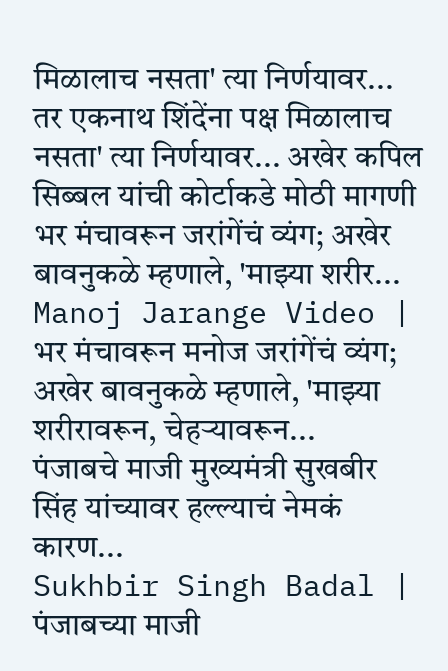मिळालाच नसता' त्या निर्णयावर...
तर एकनाथ शिंदेंना पक्ष मिळालाच नसता' त्या निर्णयावर... अखेर कपिल सिब्बल यांची कोर्टाकडे मोठी मागणी
भर मंचावरून जरांगेंचं व्यंग; अखेर बावनुकळे म्हणाले, 'माझ्या शरीर...
Manoj Jarange Video | भर मंचावरून मनोज जरांगेंचं व्यंग; अखेर बावनुकळे म्हणाले, 'माझ्या शरीरावरून, चेहऱ्यावरून...
पंजाबचे माजी मुख्यमंत्री सुखबीर सिंह यांच्यावर हल्ल्याचं नेमकं कारण...
Sukhbir Singh Badal | पंजाबच्या माजी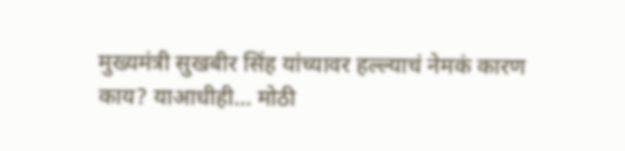मुख्यमंत्री सुखबीर सिंह यांच्यावर हल्ल्याचं नेमकं कारण काय? याआधीही... मोठी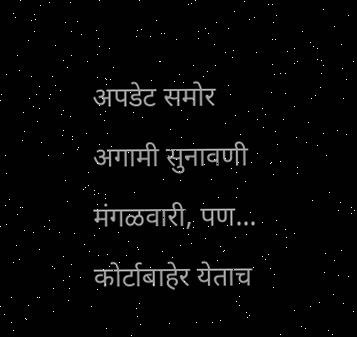अपडेट समोर
अगामी सुनावणी मंगळवारी, पण... कोर्टाबाहेर येताच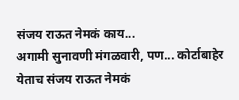संजय राऊत नेमकं काय...
अगामी सुनावणी मंगळवारी, पण... कोर्टाबाहेर येताच संजय राऊत नेमकं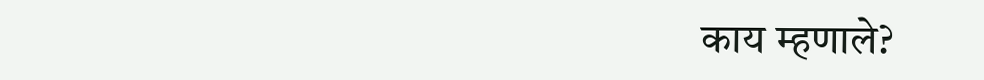काय म्हणाले?